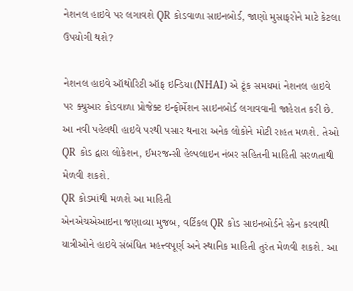નેશનલ હાઇવે પર લગાવશે QR કોડવાળા સાઇનબોર્ડ, જાણો મુસાફરોને માટે કેટલા ઉપયોગી થશે?

નેશનલ હાઇવે ઑથોરિટી ઑફ ઇન્ડિયા(NHAI) એ ટૂંક સમયમાં નેશનલ હાઇવે પર ક્યુઆર કોડવાળા પ્રોજેક્ટ ઇન્ફોર્મેશન સાઇનબોર્ડ લગાવવાની જાહેરાત કરી છે. આ નવી પહેલથી હાઇવે પરથી પસાર થનારા અનેક લોકોને મોટી રાહત મળશે. તેઓ QR કોડ દ્વારા લોકેશન, ઈમરજન્સી હેલ્પલાઇન નંબર સહિતની માહિતી સરળતાથી મેળવી શકશે.
QR કોડમાંથી મળશે આ માહિતી
એનએચએઆઇના જણાવ્યા મુજબ, વર્ટિકલ QR કોડ સાઇનબોર્ડને સ્કેન કરવાથી યાત્રીઓને હાઇવે સંબંધિત મહત્ત્વપૂર્ણ અને સ્થાનિક માહિતી તુરંત મેળવી શકશે. આ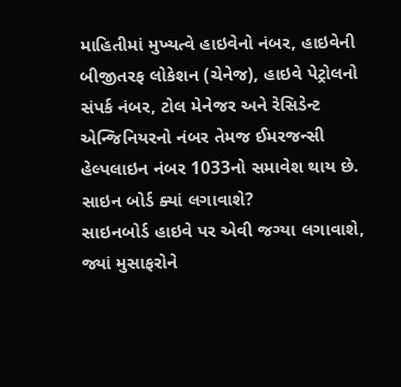માહિતીમાં મુખ્યત્વે હાઇવેનો નંબર, હાઇવેની બીજીતરફ લોકેશન (ચેનેજ), હાઇવે પેટ્રોલનો સંપર્ક નંબર, ટોલ મેનેજર અને રેસિડેન્ટ એન્જિનિયરનો નંબર તેમજ ઈમરજન્સી હેલ્પલાઇન નંબર 1033નો સમાવેશ થાય છે.
સાઇન બોર્ડ ક્યાં લગાવાશે?
સાઇનબોર્ડ હાઇવે પર એવી જગ્યા લગાવાશે, જ્યાં મુસાફરોને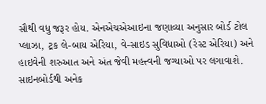સૌથી વધુ જરૂર હોય. એનએચએઆઇના જણાવ્યા અનુસાર બોર્ડ ટોલ પ્લાઝા, ટ્રક લે-બાય એરિયા, વે-સાઇડ સુવિધાઓ (રેસ્ટ એરિયા) અને હાઇવેની શરુઆત અને અંત જેવી મહત્ત્વની જગ્યાઓ પર લગાવાશે.
સાઇનબોર્ડથી અનેક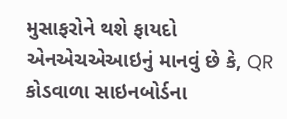મુસાફરોને થશે ફાયદો
એનએચએઆઇનું માનવું છે કે, QR કોડવાળા સાઇનબોર્ડના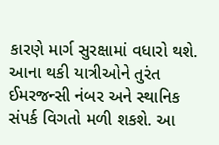કારણે માર્ગ સુરક્ષામાં વધારો થશે. આના થકી યાત્રીઓને તુરંત ઈમરજન્સી નંબર અને સ્થાનિક સંપર્ક વિગતો મળી શકશે. આ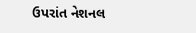ઉપરાંત નેશનલ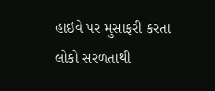હાઇવે પર મુસાફરી કરતા લોકો સરળતાથી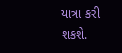યાત્રા કરી શકશે.